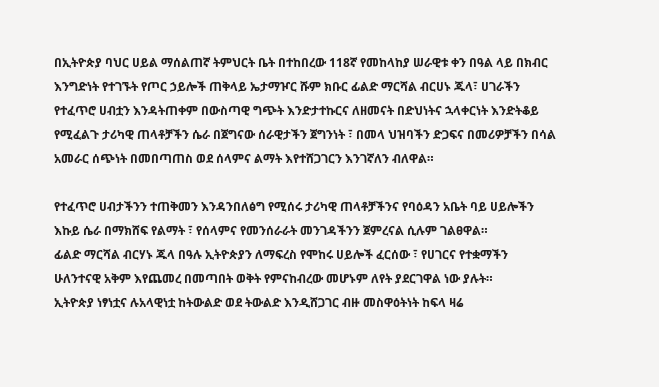በኢትዮጵያ ባህር ሀይል ማሰልጠኛ ትምህርት ቤት በተከበረው 118ኛ የመከላከያ ሠራዊቱ ቀን በዓል ላይ በክብር እንግድነት የተገኙት የጦር ኃይሎች ጠቅላይ ኤታማዦር ሹም ክቡር ፊልድ ማርሻል ብርሀኑ ጁላ፣ ሀገራችን የተፈጥሮ ሀብቷን እንዳትጠቀም በውስጣዊ ግጭት እንድታተኩርና ለዘመናት በድህነትና ኋላቀርነት እንድትቆይ የሚፈልጉ ታሪካዊ ጠላቶቻችን ሴራ በጀግናው ሰራዊታችን ጀግንነት ፣ በመላ ህዝባችን ድጋፍና በመሪዎቻችን በሳል አመራር ሰጭነት በመበጣጠስ ወደ ሰላምና ልማት እየተሸጋገርን እንገኛለን ብለዋል።

የተፈጥሮ ሀብታችንን ተጠቅመን እንዳንበለፅግ የሚሰሩ ታሪካዊ ጠላቶቻችንና የባዕዳን አቤት ባይ ሀይሎችን እኩይ ሴራ በማክሸፍ የልማት ፣ የሰላምና የመንሰራራት መንገዳችንን ጀምረናል ሲሉም ገልፀዋል።
ፊልድ ማርሻል ብርሃኑ ጁላ በዓሉ ኢትዮጵያን ለማፍረስ የሞከሩ ሀይሎች ፈርሰው ፣ የሀገርና የተቋማችን ሁለንተናዊ አቅም እየጨመረ በመጣበት ወቅት የምናከብረው መሆኑም ለየት ያደርገዋል ነው ያሉት።
ኢትዮጵያ ነፃነቷና ሉአላዊነቷ ከትውልድ ወደ ትውልድ እንዲሸጋገር ብዙ መስዋዕትነት ከፍላ ዛሬ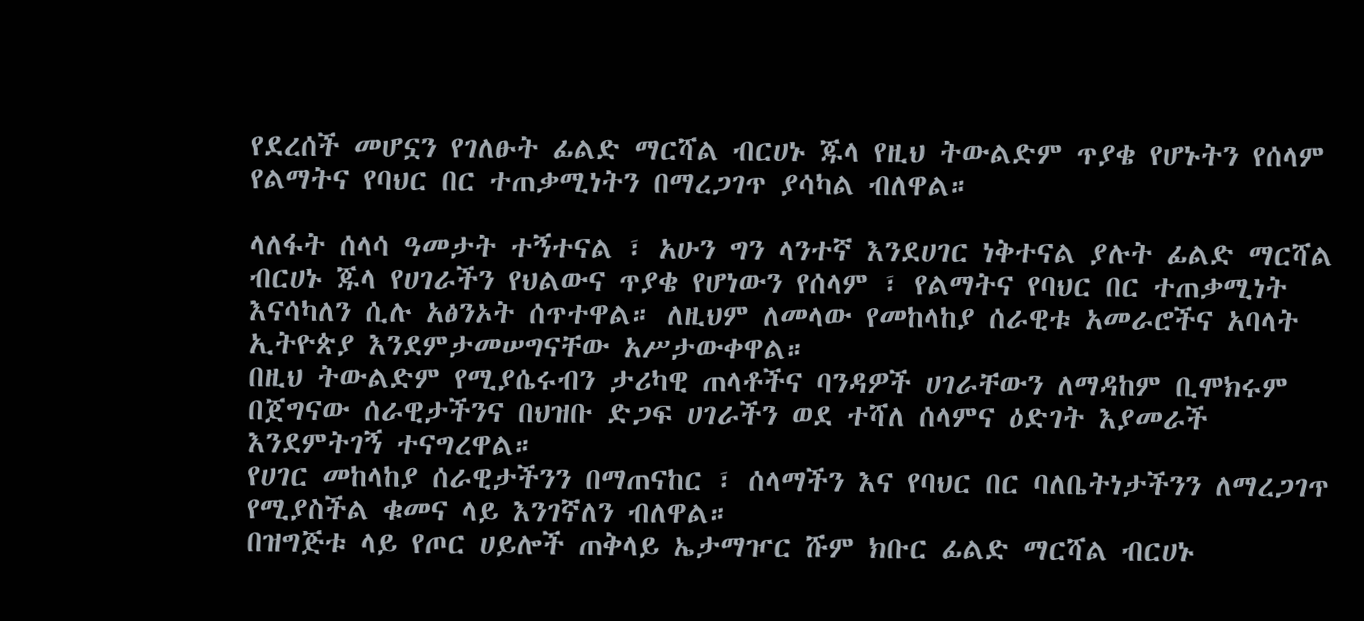የደረሰች መሆኗን የገለፁት ፊልድ ማርሻል ብርሀኑ ጁላ የዚህ ትውልድም ጥያቄ የሆኑትን የሰላም የልማትና የባህር በር ተጠቃሚነትን በማረጋገጥ ያሳካል ብለዋል።

ላለፋት ሰላሳ ዓመታት ተኝተናል ፣ አሁን ግን ላንተኛ እንደሀገር ነቅተናል ያሉት ፊልድ ማርሻል ብርሀኑ ጁላ የሀገራችን የህልውና ጥያቄ የሆነውን የሰላም ፣ የልማትና የባህር በር ተጠቃሚነት እናሳካለን ሲሉ አፅንኦት ሰጥተዋል። ለዚህም ለመላው የመከላከያ ሰራዊቱ አመራሮችና አባላት ኢትዮጵያ እንደምታመሠግናቸው አሥታውቀዋል።
በዚህ ትውልድም የሚያሴሩብን ታሪካዊ ጠላቶችና ባንዳዎች ሀገራቸውን ለማዳከም ቢሞክሩም በጀግናው ሰራዊታችንና በህዝቡ ድጋፍ ሀገራችን ወደ ተሻለ ሰላምና ዕድገት እያመራች እንደምትገኝ ተናግረዋል።
የሀገር መከላከያ ሰራዊታችንን በማጠናከር ፣ ሰላማችን እና የባህር በር ባለቤትነታችንን ለማረጋገጥ የሚያስችል ቁመና ላይ እንገኛለን ብለዋል።
በዝግጅቱ ላይ የጦር ሀይሎች ጠቅላይ ኤታማዦር ሹም ክቡር ፊልድ ማርሻል ብርሀኑ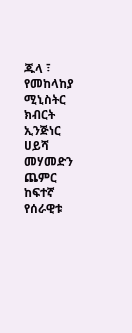ጁላ ፣ የመከላከያ ሚኒስትር ክብርት ኢንጅነር ሀይሻ መሃመድን ጨምር ከፍተኛ የሰራዊቱ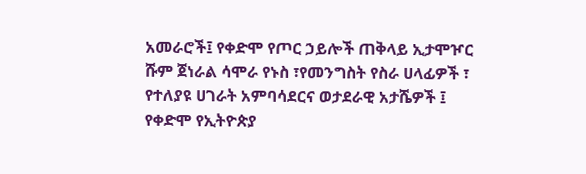አመራሮች፤ የቀድሞ የጦር ኃይሎች ጠቅላይ ኢታሞዦር ሹም ጀነራል ሳሞራ የኑስ ፣የመንግስት የስራ ሀላፊዎች ፣ የተለያዩ ሀገራት አምባሳደርና ወታደራዊ አታሼዎች ፤ የቀድሞ የኢትዮጵያ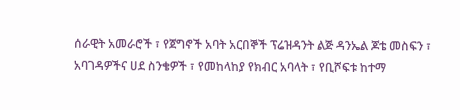ሰራዊት አመራሮች ፣ የጀግኖች አባት አርበኞች ፕሬዝዳንት ልጅ ዳንኤል ጆቴ መስፍን ፣ አባገዳዎችና ሀደ ስንቄዎች ፣ የመከላከያ የክብር አባላት ፣ የቢሾፍቱ ከተማ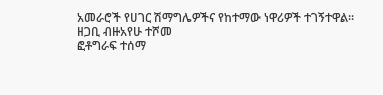አመራሮች የሀገር ሽማግሌዎችና የከተማው ነዋሪዎች ተገኝተዋል።
ዘጋቢ ብዙአየሁ ተሾመ
ፎቶግራፍ ተሰማ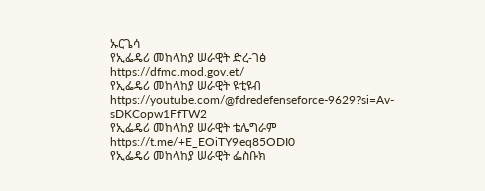ኡርጌሳ
የኢፌዴሪ መከላከያ ሠራዊት ድረ-ገፅ
https://dfmc.mod.gov.et/
የኢፌዴሪ መከላከያ ሠራዊት ዩቲዩብ
https://youtube.com/@fdredefenseforce-9629?si=Av-sDKCopw1FfTW2
የኢፌዴሪ መከላከያ ሠራዊት ቴሌግራም
https://t.me/+E_EOiTY9eq85ODI0
የኢፌዴሪ መከላከያ ሠራዊት ፌስቡክ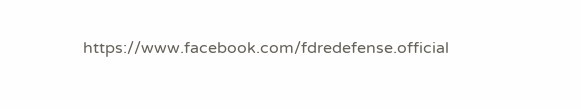https://www.facebook.com/fdredefense.official